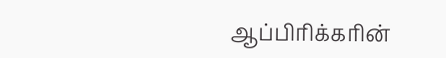ஆப்பிரிக்கரின்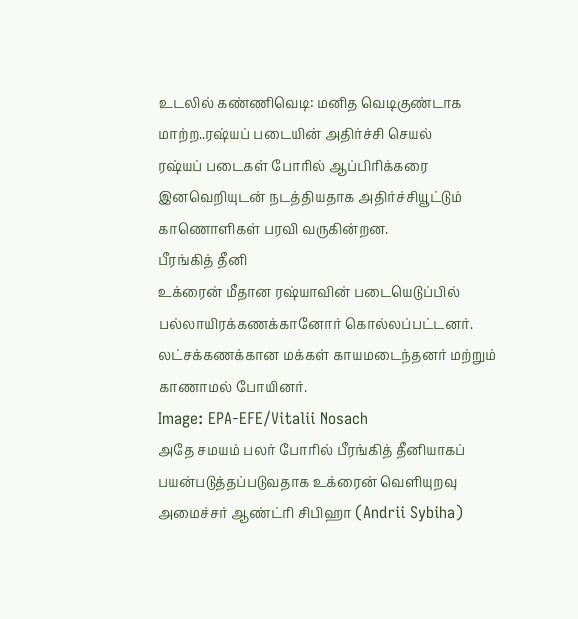உடலில் கண்ணிவெடி: மனித வெடிகுண்டாக மாற்ற..ரஷ்யப் படையின் அதிர்ச்சி செயல்
ரஷ்யப் படைகள் போரில் ஆப்பிரிக்கரை இனவெறியுடன் நடத்தியதாக அதிர்ச்சியூட்டும் காணொளிகள் பரவி வருகின்றன.
பீரங்கித் தீனி
உக்ரைன் மீதான ரஷ்யாவின் படையெடுப்பில் பல்லாயிரக்கணக்கானோர் கொல்லப்பட்டனர். லட்சக்கணக்கான மக்கள் காயமடைந்தனர் மற்றும் காணாமல் போயினர்.
Image: EPA-EFE/Vitalii Nosach
அதே சமயம் பலர் போரில் பீரங்கித் தீனியாகப் பயன்படுத்தப்படுவதாக உக்ரைன் வெளியுறவு அமைச்சர் ஆண்ட்ரி சிபிஹா (Andrii Sybiha)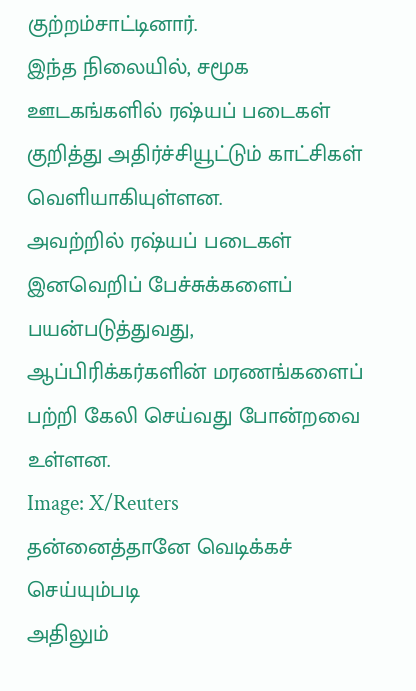குற்றம்சாட்டினார்.
இந்த நிலையில், சமூக ஊடகங்களில் ரஷ்யப் படைகள் குறித்து அதிர்ச்சியூட்டும் காட்சிகள் வெளியாகியுள்ளன.
அவற்றில் ரஷ்யப் படைகள் இனவெறிப் பேச்சுக்களைப் பயன்படுத்துவது, ஆப்பிரிக்கர்களின் மரணங்களைப் பற்றி கேலி செய்வது போன்றவை உள்ளன.
Image: X/Reuters
தன்னைத்தானே வெடிக்கச் செய்யும்படி
அதிலும்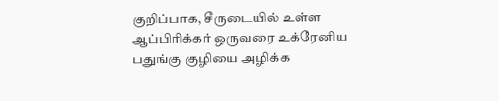குறிப்பாக, சீருடையில் உள்ள ஆப்பிரிக்கர் ஒருவரை உக்ரேனிய பதுங்கு குழியை அழிக்க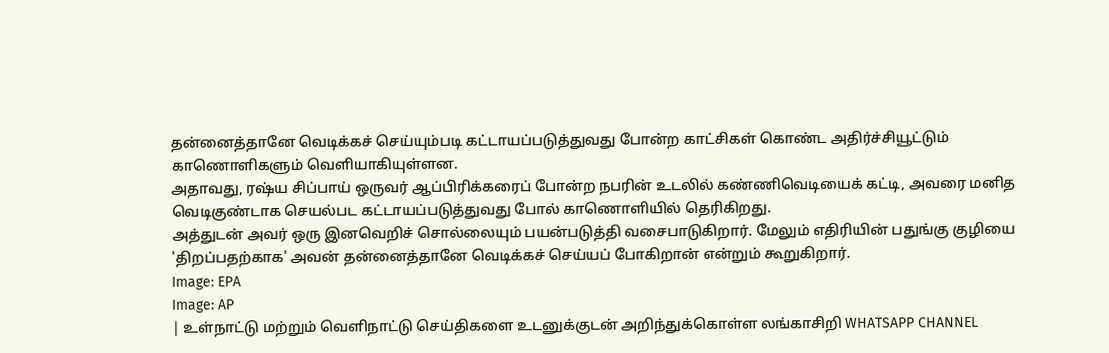தன்னைத்தானே வெடிக்கச் செய்யும்படி கட்டாயப்படுத்துவது போன்ற காட்சிகள் கொண்ட அதிர்ச்சியூட்டும் காணொளிகளும் வெளியாகியுள்ளன.
அதாவது, ரஷ்ய சிப்பாய் ஒருவர் ஆப்பிரிக்கரைப் போன்ற நபரின் உடலில் கண்ணிவெடியைக் கட்டி, அவரை மனித வெடிகுண்டாக செயல்பட கட்டாயப்படுத்துவது போல் காணொளியில் தெரிகிறது.
அத்துடன் அவர் ஒரு இனவெறிச் சொல்லையும் பயன்படுத்தி வசைபாடுகிறார். மேலும் எதிரியின் பதுங்கு குழியை 'திறப்பதற்காக' அவன் தன்னைத்தானே வெடிக்கச் செய்யப் போகிறான் என்றும் கூறுகிறார்.
Image: EPA
Image: AP
| உள்நாட்டு மற்றும் வெளிநாட்டு செய்திகளை உடனுக்குடன் அறிந்துக்கொள்ள லங்காசிறி WHATSAPP CHANNEL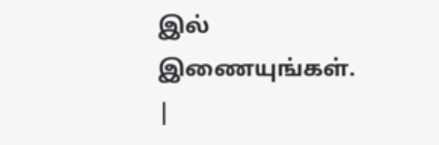இல் இணையுங்கள். |